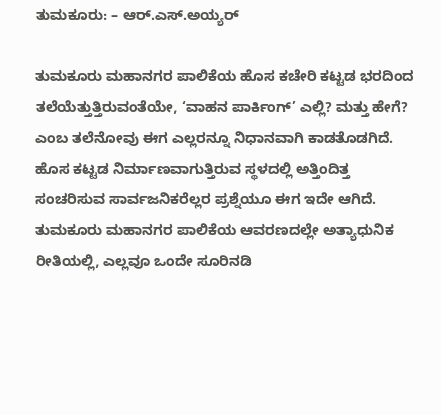ತುಮಕೂರು: – ಆರ್.ಎಸ್.ಅಯ್ಯರ್

ತುಮಕೂರು ಮಹಾನಗರ ಪಾಲಿಕೆಯ ಹೊಸ ಕಚೇರಿ ಕಟ್ಟಡ ಭರದಿಂದ ತಲೆಯೆತ್ತುತ್ತಿರುವಂತೆಯೇ, ‘ವಾಹನ ಪಾರ್ಕಿಂಗ್’ ಎಲ್ಲಿ? ಮತ್ತು ಹೇಗೆ? ಎಂಬ ತಲೆನೋವು ಈಗ ಎಲ್ಲರನ್ನೂ ನಿಧಾನವಾಗಿ ಕಾಡತೊಡಗಿದೆ. ಹೊಸ ಕಟ್ಟಡ ನಿರ್ಮಾಣವಾಗುತ್ತಿರುವ ಸ್ಥಳದಲ್ಲಿ ಅತ್ತಿಂದಿತ್ತ ಸಂಚರಿಸುವ ಸಾರ್ವಜನಿಕರೆಲ್ಲರ ಪ್ರಶ್ನೆಯೂ ಈಗ ಇದೇ ಆಗಿದೆ.
ತುಮಕೂರು ಮಹಾನಗರ ಪಾಲಿಕೆಯ ಆವರಣದಲ್ಲೇ ಅತ್ಯಾಧುನಿಕ ರೀತಿಯಲ್ಲಿ, ಎಲ್ಲವೂ ಒಂದೇ ಸೂರಿನಡಿ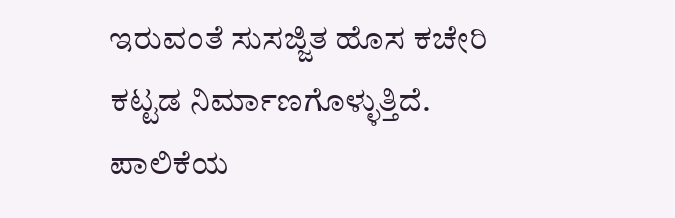ಇರುವಂತೆ ಸುಸಜ್ಜಿತ ಹೊಸ ಕಚೇರಿ ಕಟ್ಟಡ ನಿರ್ಮಾಣಗೊಳ್ಳುತ್ತಿದೆ. ಪಾಲಿಕೆಯ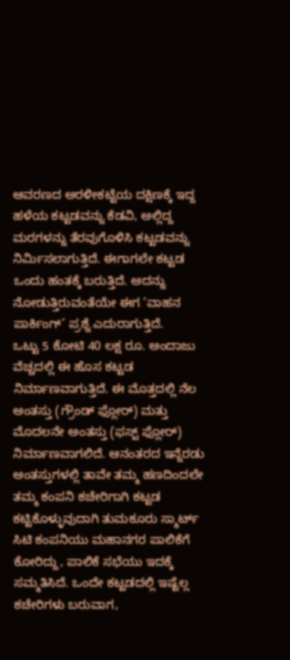ಆವರಣದ ಅರಳೀಕಟ್ಟೆಯ ದಕ್ಷಿಣಕ್ಕೆ ಇದ್ದ ಹಳೆಯ ಕಟ್ಟಡವನ್ನು ಕೆಡವಿ, ಅಲ್ಲಿದ್ದ ಮರಗಳನ್ನು ತೆರವುಗೊಳಿಸಿ ಕಟ್ಟಡವನ್ನು ನಿರ್ಮಿಸಲಾಗುತ್ತಿದೆ. ಈಗಾಗಲೇ ಕಟ್ಟಡ ಒಂದು ಹಂತಕ್ಕೆ ಬರುತ್ತಿದೆ. ಅದನ್ನು ನೋಡುತ್ತಿರುವಂತೆಯೇ ಈಗ ‘ವಾಹನ ಪಾರ್ಕಿಂಗ್’ ಪ್ರಶ್ನೆ ಎದುರಾಗುತ್ತಿದೆ.
ಒಟ್ಟು 5 ಕೋಟಿ 40 ಲಕ್ಷ ರೂ. ಅಂದಾಜು ವೆಚ್ಚದಲ್ಲಿ ಈ ಹೊಸ ಕಟ್ಟಡ ನಿರ್ಮಾಣವಾಗುತ್ತಿದೆ. ಈ ಮೊತ್ತದಲ್ಲಿ ನೆಲ ಅಂತಸ್ತು (ಗ್ರೌಂಡ್ ಫ್ಲೋರ್) ಮತ್ತು ಮೊದಲನೇ ಅಂತಸ್ತು (ಫಸ್ಟ್ ಫ್ಲೋರ್) ನಿರ್ಮಾಣವಾಗಲಿದೆ. ಆನಂತರದ ಇನ್ನೆರಡು ಅಂತಸ್ತುಗಳಲ್ಲಿ ತಾವೇ ತಮ್ಮ ಹಣದಿಂದಲೇ ತಮ್ಮ ಕಂಪನಿ ಕಚೇರಿಗಾಗಿ ಕಟ್ಟಡ ಕಟ್ಟಿಕೊಳ್ಳುವುದಾಗಿ ತುಮಕೂರು ಸ್ಮಾರ್ಟ್ ಸಿಟಿ ಕಂಪನಿಯು ಮಹಾನಗರ ಪಾಲಿಕೆಗೆ ಕೋರಿದ್ದು, ಪಾಲಿಕೆ ಸಭೆಯು ಇದಕ್ಕೆ ಸಮ್ಮತಿಸಿದೆ. ಒಂದೇ ಕಟ್ಟಡದಲ್ಲಿ ಇಷ್ಟೆಲ್ಲ ಕಚೇರಿಗಳು ಬರುವಾಗ,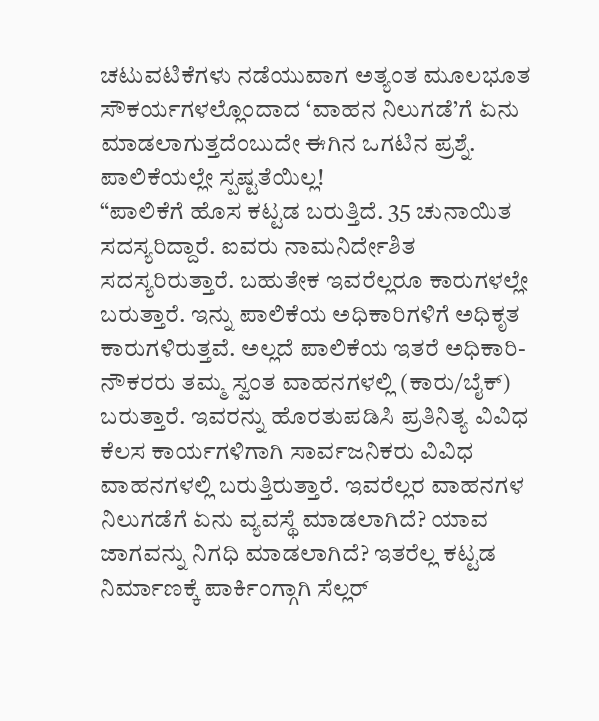ಚಟುವಟಿಕೆಗಳು ನಡೆಯುವಾಗ ಅತ್ಯಂತ ಮೂಲಭೂತ ಸೌಕರ್ಯಗಳಲ್ಲೊಂದಾದ ‘ವಾಹನ ನಿಲುಗಡೆ’ಗೆ ಏನು ಮಾಡಲಾಗುತ್ತದೆಂಬುದೇ ಈಗಿನ ಒಗಟಿನ ಪ್ರಶ್ನೆ.
ಪಾಲಿಕೆಯಲ್ಲೇ ಸ್ಪಷ್ಟತೆಯಿಲ್ಲ!
“ಪಾಲಿಕೆಗೆ ಹೊಸ ಕಟ್ಟಡ ಬರುತ್ತಿದೆ. 35 ಚುನಾಯಿತ ಸದಸ್ಯರಿದ್ದಾರೆ. ಐವರು ನಾಮನಿರ್ದೇಶಿತ ಸದಸ್ಯರಿರುತ್ತಾರೆ. ಬಹುತೇಕ ಇವರೆಲ್ಲರೂ ಕಾರುಗಳಲ್ಲೇ ಬರುತ್ತಾರೆ. ಇನ್ನು ಪಾಲಿಕೆಯ ಅಧಿಕಾರಿಗಳಿಗೆ ಅಧಿಕೃತ ಕಾರುಗಳಿರುತ್ತವೆ. ಅಲ್ಲದೆ ಪಾಲಿಕೆಯ ಇತರೆ ಅಧಿಕಾರಿ-ನೌಕರರು ತಮ್ಮ ಸ್ವಂತ ವಾಹನಗಳಲ್ಲಿ (ಕಾರು/ಬೈಕ್) ಬರುತ್ತಾರೆ. ಇವರನ್ನು ಹೊರತುಪಡಿಸಿ ಪ್ರತಿನಿತ್ಯ ವಿವಿಧ ಕೆಲಸ ಕಾರ್ಯಗಳಿಗಾಗಿ ಸಾರ್ವಜನಿಕರು ವಿವಿಧ ವಾಹನಗಳಲ್ಲಿ ಬರುತ್ತಿರುತ್ತಾರೆ. ಇವರೆಲ್ಲರ ವಾಹನಗಳ ನಿಲುಗಡೆಗೆ ಏನು ವ್ಯವಸ್ಥೆ ಮಾಡಲಾಗಿದೆ? ಯಾವ ಜಾಗವನ್ನು ನಿಗಧಿ ಮಾಡಲಾಗಿದೆ? ಇತರೆಲ್ಲ ಕಟ್ಟಡ ನಿರ್ಮಾಣಕ್ಕೆ ಪಾರ್ಕಿಂಗ್ಗಾಗಿ ಸೆಲ್ಲರ್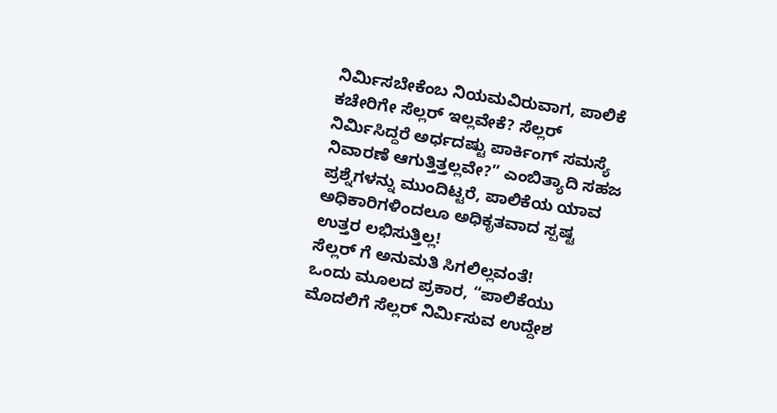ನಿರ್ಮಿಸಬೇಕೆಂಬ ನಿಯಮವಿರುವಾಗ, ಪಾಲಿಕೆ ಕಚೇರಿಗೇ ಸೆಲ್ಲರ್ ಇಲ್ಲವೇಕೆ? ಸೆಲ್ಲರ್ ನಿರ್ಮಿಸಿದ್ದರೆ ಅರ್ಧದಷ್ಟು ಪಾರ್ಕಿಂಗ್ ಸಮಸ್ಯೆ ನಿವಾರಣೆ ಆಗುತ್ತಿತ್ತಲ್ಲವೇ?” ಎಂಬಿತ್ಯಾದಿ ಸಹಜ ಪ್ರಶ್ನೆಗಳನ್ನು ಮುಂದಿಟ್ಟರೆ, ಪಾಲಿಕೆಯ ಯಾವ ಅಧಿಕಾರಿಗಳಿಂದಲೂ ಅಧಿಕೃತವಾದ ಸ್ಪಷ್ಟ ಉತ್ತರ ಲಭಿಸುತ್ತಿಲ್ಲ!
ಸೆಲ್ಲರ್ ಗೆ ಅನುಮತಿ ಸಿಗಲಿಲ್ಲವಂತೆ!
ಒಂದು ಮೂಲದ ಪ್ರಕಾರ, “ಪಾಲಿಕೆಯು ಮೊದಲಿಗೆ ಸೆಲ್ಲರ್ ನಿರ್ಮಿಸುವ ಉದ್ದೇಶ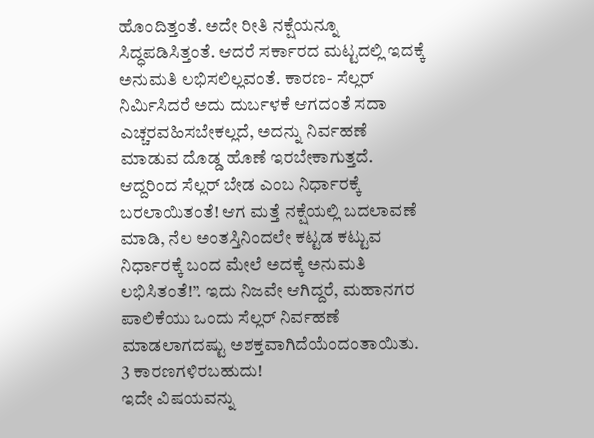ಹೊಂದಿತ್ತಂತೆ. ಅದೇ ರೀತಿ ನಕ್ಷೆಯನ್ನೂ ಸಿದ್ಧಪಡಿಸಿತ್ತಂತೆ. ಆದರೆ ಸರ್ಕಾರದ ಮಟ್ಟದಲ್ಲಿ ಇದಕ್ಕೆ ಅನುಮತಿ ಲಭಿಸಲಿಲ್ಲವಂತೆ. ಕಾರಣ- ಸೆಲ್ಲರ್ ನಿರ್ಮಿಸಿದರೆ ಅದು ದುರ್ಬಳಕೆ ಆಗದಂತೆ ಸದಾ ಎಚ್ಚರವಹಿಸಬೇಕಲ್ಲದೆ, ಅದನ್ನು ನಿರ್ವಹಣೆ ಮಾಡುವ ದೊಡ್ಡ ಹೊಣೆ ಇರಬೇಕಾಗುತ್ತದೆ. ಆದ್ದರಿಂದ ಸೆಲ್ಲರ್ ಬೇಡ ಎಂಬ ನಿರ್ಧಾರಕ್ಕೆ ಬರಲಾಯಿತಂತೆ! ಆಗ ಮತ್ತೆ ನಕ್ಷೆಯಲ್ಲಿ ಬದಲಾವಣೆ ಮಾಡಿ, ನೆಲ ಅಂತಸ್ತಿನಿಂದಲೇ ಕಟ್ಟಡ ಕಟ್ಟುವ ನಿರ್ಧಾರಕ್ಕೆ ಬಂದ ಮೇಲೆ ಅದಕ್ಕೆ ಅನುಮತಿ ಲಭಿಸಿತಂತೆ!”. ಇದು ನಿಜವೇ ಆಗಿದ್ದರೆ, ಮಹಾನಗರ ಪಾಲಿಕೆಯು ಒಂದು ಸೆಲ್ಲರ್ ನಿರ್ವಹಣೆ ಮಾಡಲಾಗದಷ್ಟು ಅಶಕ್ತವಾಗಿದೆಯೆಂದಂತಾಯಿತು.
3 ಕಾರಣಗಳಿರಬಹುದು!
ಇದೇ ವಿಷಯವನ್ನು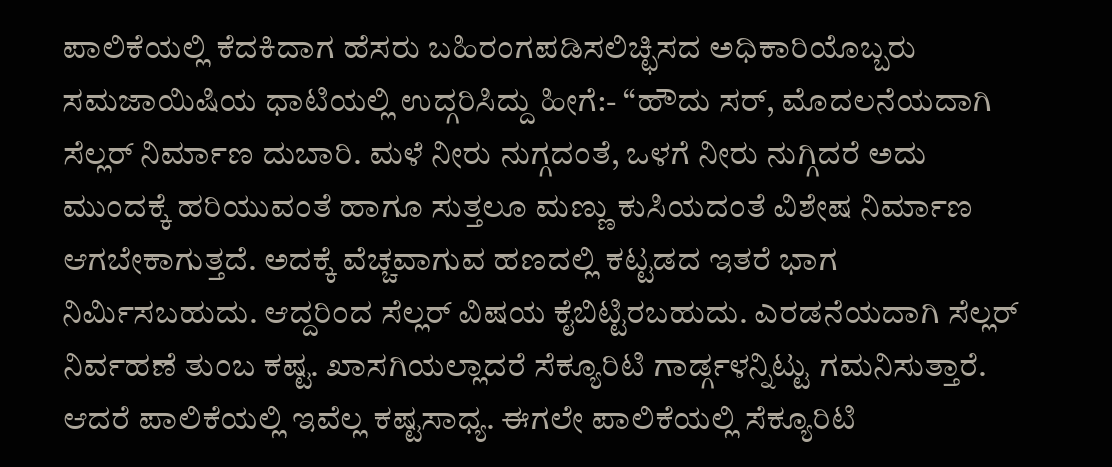ಪಾಲಿಕೆಯಲ್ಲಿ ಕೆದಕಿದಾಗ ಹೆಸರು ಬಹಿರಂಗಪಡಿಸಲಿಚ್ಛಿಸದ ಅಧಿಕಾರಿಯೊಬ್ಬರು ಸಮಜಾಯಿಷಿಯ ಧಾಟಿಯಲ್ಲಿ ಉದ್ಗರಿಸಿದ್ದು ಹೀಗೆ:- “ಹೌದು ಸರ್, ಮೊದಲನೆಯದಾಗಿ ಸೆಲ್ಲರ್ ನಿರ್ಮಾಣ ದುಬಾರಿ. ಮಳೆ ನೀರು ನುಗ್ಗದಂತೆ, ಒಳಗೆ ನೀರು ನುಗ್ಗಿದರೆ ಅದು ಮುಂದಕ್ಕೆ ಹರಿಯುವಂತೆ ಹಾಗೂ ಸುತ್ತಲೂ ಮಣ್ಣು ಕುಸಿಯದಂತೆ ವಿಶೇಷ ನಿರ್ಮಾಣ ಆಗಬೇಕಾಗುತ್ತದೆ. ಅದಕ್ಕೆ ವೆಚ್ಚವಾಗುವ ಹಣದಲ್ಲಿ ಕಟ್ಟಡದ ಇತರೆ ಭಾಗ ನಿರ್ಮಿಸಬಹುದು. ಆದ್ದರಿಂದ ಸೆಲ್ಲರ್ ವಿಷಯ ಕೈಬಿಟ್ಟಿರಬಹುದು. ಎರಡನೆಯದಾಗಿ ಸೆಲ್ಲರ್ ನಿರ್ವಹಣೆ ತುಂಬ ಕಷ್ಟ. ಖಾಸಗಿಯಲ್ಲಾದರೆ ಸೆಕ್ಯೂರಿಟಿ ಗಾರ್ಡ್ಗಳನ್ನಿಟ್ಟು ಗಮನಿಸುತ್ತಾರೆ. ಆದರೆ ಪಾಲಿಕೆಯಲ್ಲಿ ಇವೆಲ್ಲ ಕಷ್ಟಸಾಧ್ಯ. ಈಗಲೇ ಪಾಲಿಕೆಯಲ್ಲಿ ಸೆಕ್ಯೂರಿಟಿ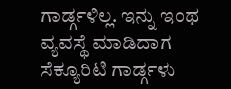ಗಾರ್ಡ್ಗಳಿಲ್ಲ. ಇನ್ನು ಇಂಥ ವ್ಯವಸ್ಥೆ ಮಾಡಿದಾಗ ಸೆಕ್ಯೂರಿಟಿ ಗಾರ್ಡ್ಗಳು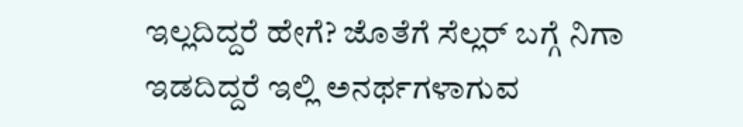ಇಲ್ಲದಿದ್ದರೆ ಹೇಗೆ? ಜೊತೆಗೆ ಸೆಲ್ಲರ್ ಬಗ್ಗೆ ನಿಗಾ ಇಡದಿದ್ದರೆ ಇಲ್ಲಿ ಅನರ್ಥಗಳಾಗುವ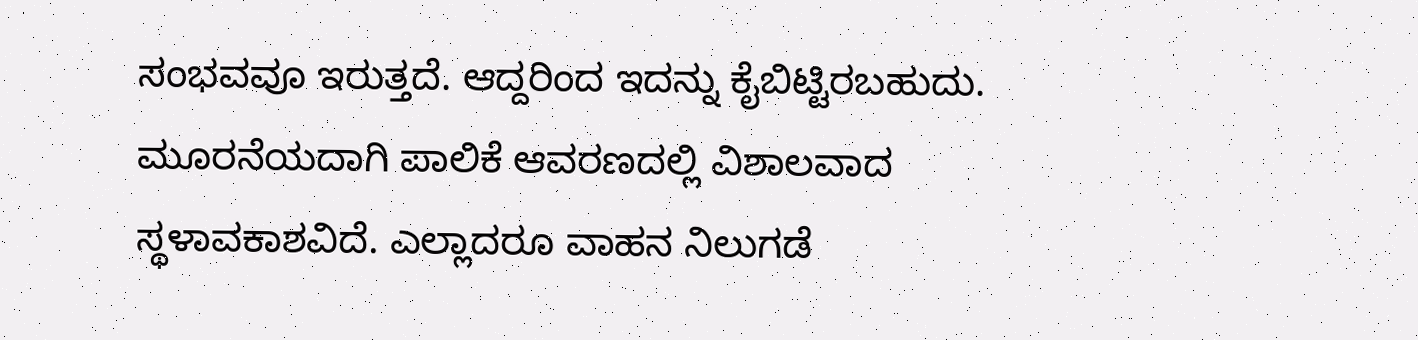ಸಂಭವವೂ ಇರುತ್ತದೆ. ಆದ್ದರಿಂದ ಇದನ್ನು ಕೈಬಿಟ್ಟಿರಬಹುದು. ಮೂರನೆಯದಾಗಿ ಪಾಲಿಕೆ ಆವರಣದಲ್ಲಿ ವಿಶಾಲವಾದ ಸ್ಥಳಾವಕಾಶವಿದೆ. ಎಲ್ಲಾದರೂ ವಾಹನ ನಿಲುಗಡೆ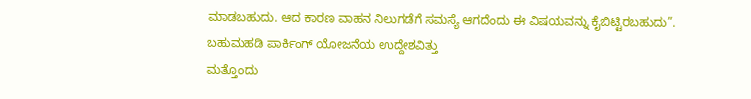ಮಾಡಬಹುದು. ಆದ ಕಾರಣ ವಾಹನ ನಿಲುಗಡೆಗೆ ಸಮಸ್ಯೆ ಆಗದೆಂದು ಈ ವಿಷಯವನ್ನು ಕೈಬಿಟ್ಟಿರಬಹುದು”.
ಬಹುಮಹಡಿ ಪಾರ್ಕಿಂಗ್ ಯೋಜನೆಯ ಉದ್ದೇಶವಿತ್ತು
ಮತ್ತೊಂದು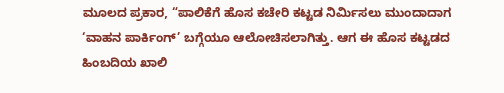ಮೂಲದ ಪ್ರಕಾರ, “ಪಾಲಿಕೆಗೆ ಹೊಸ ಕಚೇರಿ ಕಟ್ಟಡ ನಿರ್ಮಿಸಲು ಮುಂದಾದಾಗ ‘ವಾಹನ ಪಾರ್ಕಿಂಗ್’ ಬಗ್ಗೆಯೂ ಆಲೋಚಿಸಲಾಗಿತ್ತು. ಆಗ ಈ ಹೊಸ ಕಟ್ಟಡದ ಹಿಂಬದಿಯ ಖಾಲಿ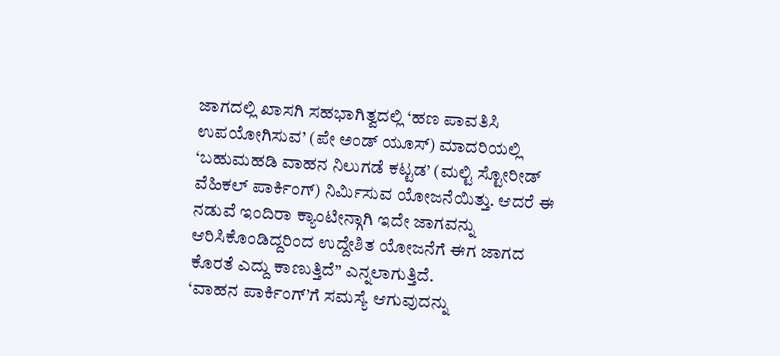ಜಾಗದಲ್ಲಿ ಖಾಸಗಿ ಸಹಭಾಗಿತ್ವದಲ್ಲಿ ‘ಹಣ ಪಾವತಿಸಿ ಉಪಯೋಗಿಸುವ’ (ಪೇ ಅಂಡ್ ಯೂಸ್) ಮಾದರಿಯಲ್ಲಿ ‘ಬಹುಮಹಡಿ ವಾಹನ ನಿಲುಗಡೆ ಕಟ್ಟಡ’ (ಮಲ್ಟಿ ಸ್ಟೋರೀಡ್ ವೆಹಿಕಲ್ ಪಾರ್ಕಿಂಗ್) ನಿರ್ಮಿಸುವ ಯೋಜನೆಯಿತ್ತು. ಆದರೆ ಈ ನಡುವೆ ಇಂದಿರಾ ಕ್ಯಾಂಟೀನ್ಗಾಗಿ ಇದೇ ಜಾಗವನ್ನು ಆರಿಸಿಕೊಂಡಿದ್ದರಿಂದ ಉದ್ದೇಶಿತ ಯೋಜನೆಗೆ ಈಗ ಜಾಗದ ಕೊರತೆ ಎದ್ದು ಕಾಣುತ್ತಿದೆ” ಎನ್ನಲಾಗುತ್ತಿದೆ.
‘ವಾಹನ ಪಾರ್ಕಿಂಗ್’ಗೆ ಸಮಸ್ಯೆ ಆಗುವುದನ್ನು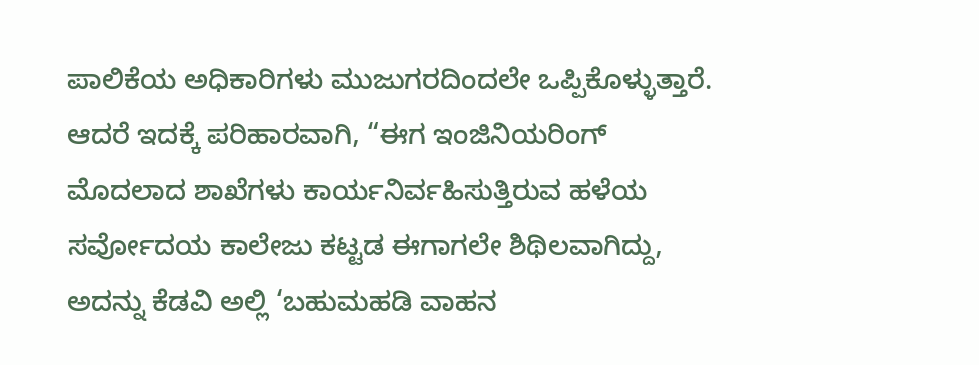ಪಾಲಿಕೆಯ ಅಧಿಕಾರಿಗಳು ಮುಜುಗರದಿಂದಲೇ ಒಪ್ಪಿಕೊಳ್ಳುತ್ತಾರೆ. ಆದರೆ ಇದಕ್ಕೆ ಪರಿಹಾರವಾಗಿ, “ಈಗ ಇಂಜಿನಿಯರಿಂಗ್ ಮೊದಲಾದ ಶಾಖೆಗಳು ಕಾರ್ಯನಿರ್ವಹಿಸುತ್ತಿರುವ ಹಳೆಯ ಸರ್ವೋದಯ ಕಾಲೇಜು ಕಟ್ಟಡ ಈಗಾಗಲೇ ಶಿಥಿಲವಾಗಿದ್ದು, ಅದನ್ನು ಕೆಡವಿ ಅಲ್ಲಿ ‘ಬಹುಮಹಡಿ ವಾಹನ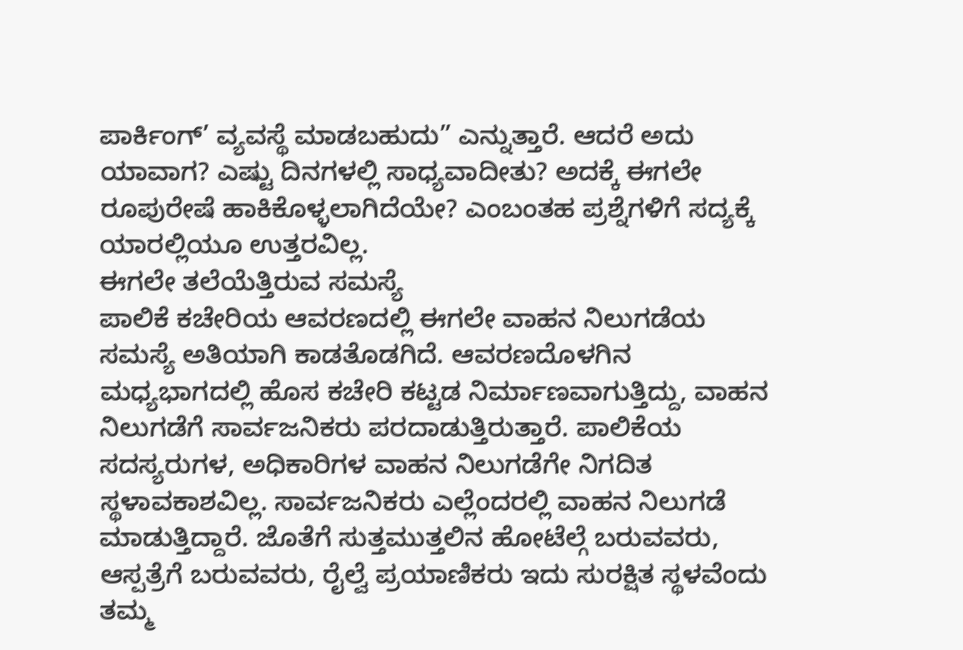ಪಾರ್ಕಿಂಗ್’ ವ್ಯವಸ್ಥೆ ಮಾಡಬಹುದು” ಎನ್ನುತ್ತಾರೆ. ಆದರೆ ಅದು ಯಾವಾಗ? ಎಷ್ಟು ದಿನಗಳಲ್ಲಿ ಸಾಧ್ಯವಾದೀತು? ಅದಕ್ಕೆ ಈಗಲೇ ರೂಪುರೇಷೆ ಹಾಕಿಕೊಳ್ಳಲಾಗಿದೆಯೇ? ಎಂಬಂತಹ ಪ್ರಶ್ನೆಗಳಿಗೆ ಸದ್ಯಕ್ಕೆ ಯಾರಲ್ಲಿಯೂ ಉತ್ತರವಿಲ್ಲ.
ಈಗಲೇ ತಲೆಯೆತ್ತಿರುವ ಸಮಸ್ಯೆ
ಪಾಲಿಕೆ ಕಚೇರಿಯ ಆವರಣದಲ್ಲಿ ಈಗಲೇ ವಾಹನ ನಿಲುಗಡೆಯ ಸಮಸ್ಯೆ ಅತಿಯಾಗಿ ಕಾಡತೊಡಗಿದೆ. ಆವರಣದೊಳಗಿನ ಮಧ್ಯಭಾಗದಲ್ಲಿ ಹೊಸ ಕಚೇರಿ ಕಟ್ಟಡ ನಿರ್ಮಾಣವಾಗುತ್ತಿದ್ದು, ವಾಹನ ನಿಲುಗಡೆಗೆ ಸಾರ್ವಜನಿಕರು ಪರದಾಡುತ್ತಿರುತ್ತಾರೆ. ಪಾಲಿಕೆಯ ಸದಸ್ಯರುಗಳ, ಅಧಿಕಾರಿಗಳ ವಾಹನ ನಿಲುಗಡೆಗೇ ನಿಗದಿತ ಸ್ಥಳಾವಕಾಶವಿಲ್ಲ. ಸಾರ್ವಜನಿಕರು ಎಲ್ಲೆಂದರಲ್ಲಿ ವಾಹನ ನಿಲುಗಡೆ ಮಾಡುತ್ತಿದ್ದಾರೆ. ಜೊತೆಗೆ ಸುತ್ತಮುತ್ತಲಿನ ಹೋಟೆಲ್ಗೆ ಬರುವವರು, ಆಸ್ಪತ್ರೆಗೆ ಬರುವವರು, ರೈಲ್ವೆ ಪ್ರಯಾಣಿಕರು ಇದು ಸುರಕ್ಷಿತ ಸ್ಥಳವೆಂದು ತಮ್ಮ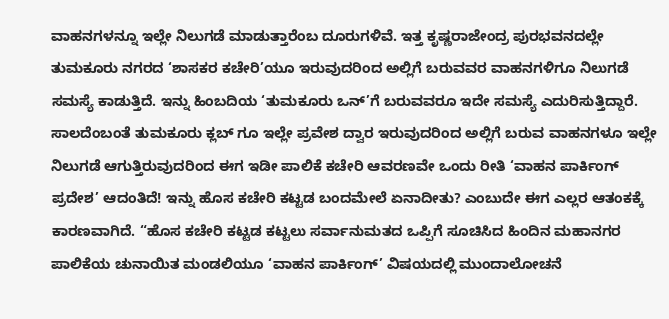ವಾಹನಗಳನ್ನೂ ಇಲ್ಲೇ ನಿಲುಗಡೆ ಮಾಡುತ್ತಾರೆಂಬ ದೂರುಗಳಿವೆ. ಇತ್ತ ಕೃಷ್ಣರಾಜೇಂದ್ರ ಪುರಭವನದಲ್ಲೇ ತುಮಕೂರು ನಗರದ ‘ಶಾಸಕರ ಕಚೇರಿ’ಯೂ ಇರುವುದರಿಂದ ಅಲ್ಲಿಗೆ ಬರುವವರ ವಾಹನಗಳಿಗೂ ನಿಲುಗಡೆ ಸಮಸ್ಯೆ ಕಾಡುತ್ತಿದೆ. ಇನ್ನು ಹಿಂಬದಿಯ ‘ತುಮಕೂರು ಒನ್’ಗೆ ಬರುವವರೂ ಇದೇ ಸಮಸ್ಯೆ ಎದುರಿಸುತ್ತಿದ್ದಾರೆ. ಸಾಲದೆಂಬಂತೆ ತುಮಕೂರು ಕ್ಲಬ್ ಗೂ ಇಲ್ಲೇ ಪ್ರವೇಶ ದ್ವಾರ ಇರುವುದರಿಂದ ಅಲ್ಲಿಗೆ ಬರುವ ವಾಹನಗಳೂ ಇಲ್ಲೇ ನಿಲುಗಡೆ ಆಗುತ್ತಿರುವುದರಿಂದ ಈಗ ಇಡೀ ಪಾಲಿಕೆ ಕಚೇರಿ ಆವರಣವೇ ಒಂದು ರೀತಿ ‘ವಾಹನ ಪಾರ್ಕಿಂಗ್ ಪ್ರದೇಶ’ ಆದಂತಿದೆ! ಇನ್ನು ಹೊಸ ಕಚೇರಿ ಕಟ್ಟಡ ಬಂದಮೇಲೆ ಏನಾದೀತು? ಎಂಬುದೇ ಈಗ ಎಲ್ಲರ ಆತಂಕಕ್ಕೆ ಕಾರಣವಾಗಿದೆ. “ಹೊಸ ಕಚೇರಿ ಕಟ್ಟಡ ಕಟ್ಟಲು ಸರ್ವಾನುಮತದ ಒಪ್ಪಿಗೆ ಸೂಚಿಸಿದ ಹಿಂದಿನ ಮಹಾನಗರ ಪಾಲಿಕೆಯ ಚುನಾಯಿತ ಮಂಡಲಿಯೂ ‘ವಾಹನ ಪಾರ್ಕಿಂಗ್’ ವಿಷಯದಲ್ಲಿ ಮುಂದಾಲೋಚನೆ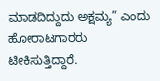ಮಾಡದಿದ್ದುದು ಅಕ್ಷಮ್ಯ” ಎಂದು ಹೋರಾಟಗಾರರು ಟೀಕಿಸುತ್ತಿದ್ದಾರೆ.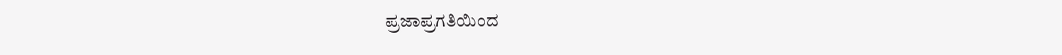ಪ್ರಜಾಪ್ರಗತಿಯಿಂದ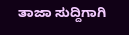ತಾಜಾ ಸುದ್ದಿಗಾಗಿ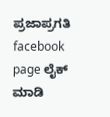ಪ್ರಜಾಪ್ರಗತಿ facebook page ಲೈಕ್ ಮಾಡಿ